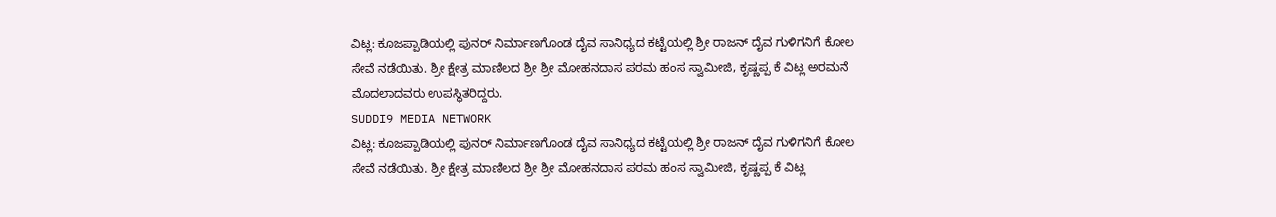ವಿಟ್ಲ: ಕೂಜಪ್ಪಾಡಿಯಲ್ಲಿ ಪುನರ್ ನಿರ್ಮಾಣಗೊಂಡ ದೈವ ಸಾನಿಧ್ಯದ ಕಟ್ಟೆಯಲ್ಲಿ ಶ್ರೀ ರಾಜನ್ ದೈವ ಗುಳಿಗನಿಗೆ ಕೋಲ ಸೇವೆ ನಡೆಯಿತು. ಶ್ರೀ ಕ್ಷೇತ್ರ ಮಾಣಿಲದ ಶ್ರೀ ಶ್ರೀ ಮೋಹನದಾಸ ಪರಮ ಹಂಸ ಸ್ವಾಮೀಜಿ, ಕೃಷ್ಣಪ್ಪ ಕೆ ವಿಟ್ಲ ಅರಮನೆ ಮೊದಲಾದವರು ಉಪಸ್ಥಿತರಿದ್ದರು.
SUDDI9 MEDIA NETWORK
ವಿಟ್ಲ: ಕೂಜಪ್ಪಾಡಿಯಲ್ಲಿ ಪುನರ್ ನಿರ್ಮಾಣಗೊಂಡ ದೈವ ಸಾನಿಧ್ಯದ ಕಟ್ಟೆಯಲ್ಲಿ ಶ್ರೀ ರಾಜನ್ ದೈವ ಗುಳಿಗನಿಗೆ ಕೋಲ ಸೇವೆ ನಡೆಯಿತು. ಶ್ರೀ ಕ್ಷೇತ್ರ ಮಾಣಿಲದ ಶ್ರೀ ಶ್ರೀ ಮೋಹನದಾಸ ಪರಮ ಹಂಸ ಸ್ವಾಮೀಜಿ, ಕೃಷ್ಣಪ್ಪ ಕೆ ವಿಟ್ಲ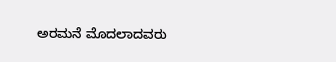ಅರಮನೆ ಮೊದಲಾದವರು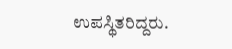ಉಪಸ್ಥಿತರಿದ್ದರು.